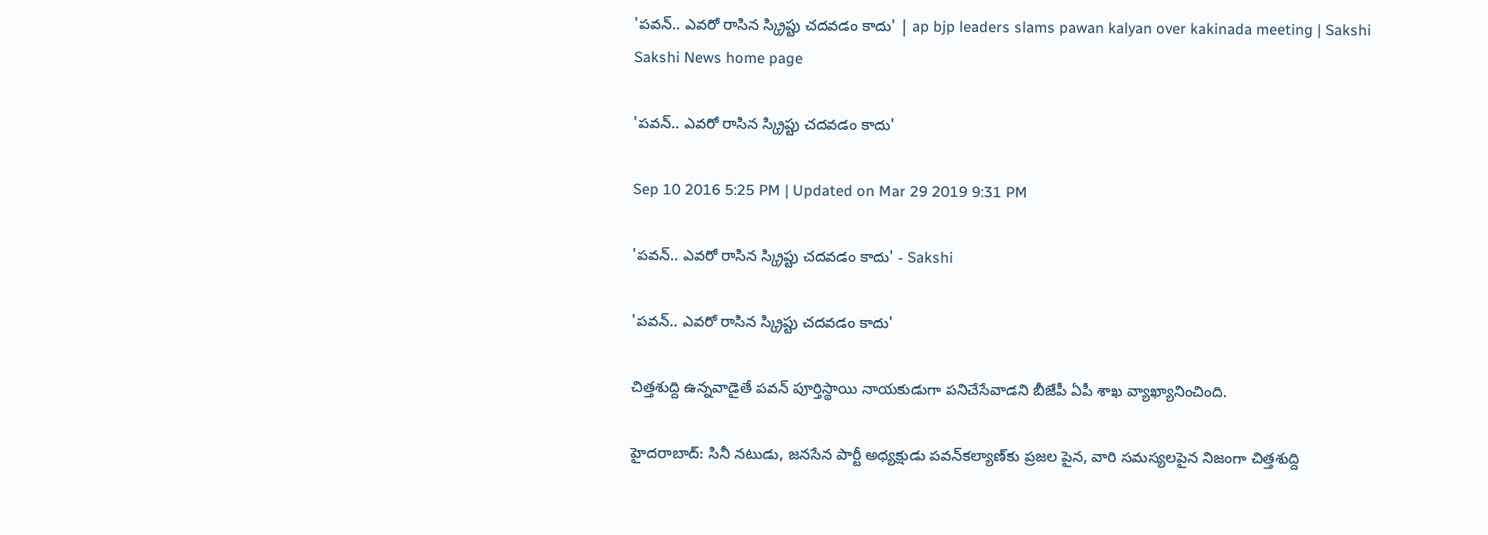'పవన్.. ఎవరో రాసిన స్క్రిప్టు చదవడం కాదు' | ap bjp leaders slams pawan kalyan over kakinada meeting | Sakshi
Sakshi News home page

'పవన్.. ఎవరో రాసిన స్క్రిప్టు చదవడం కాదు'

Sep 10 2016 5:25 PM | Updated on Mar 29 2019 9:31 PM

'పవన్.. ఎవరో రాసిన స్క్రిప్టు చదవడం కాదు' - Sakshi

'పవన్.. ఎవరో రాసిన స్క్రిప్టు చదవడం కాదు'

చిత్తశుద్ది ఉన్నవాడైతే పవన్ పూర్తిస్థాయి నాయకుడుగా పనిచేసేవాడని బీజేపీ ఏపీ శాఖ వ్యాఖ్యానించింది.

హైదరాబాద్: సినీ నటుడు, జనసేన పార్టీ అధ్యక్షుడు పవన్‌కల్యాణ్‌కు ప్రజల పైన, వారి సమస్యలపైన నిజంగా చిత్తశుద్ది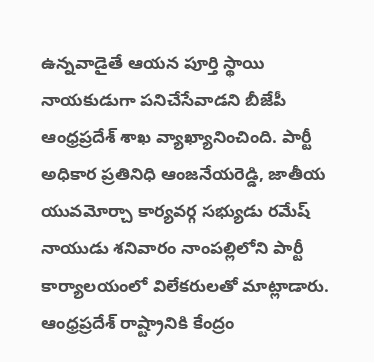ఉన్నవాడైతే ఆయన పూర్తి స్థాయి నాయకుడుగా పనిచేసేవాడని బీజేపీ ఆంధ్రప్రదేశ్ శాఖ వ్యాఖ్యానించింది. పార్టీ అధికార ప్రతినిధి ఆంజనేయరెడ్డి, జాతీయ యువమోర్చా కార్యవర్గ సభ్యుడు రమేష్‌ నాయుడు శనివారం నాంపల్లిలోని పార్టీ కార్యాలయంలో విలేకరులతో మాట్లాడారు. ఆంధ్రప్రదేశ్ రాష్ట్రానికి కేంద్రం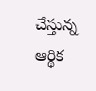చేస్తున్న ఆర్థిక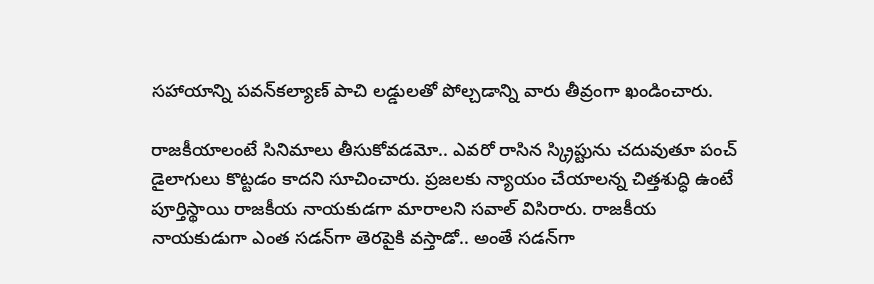సహాయాన్ని పవన్‌కల్యాణ్ పాచి లడ్డులతో పోల్చడాన్ని వారు తీవ్రంగా ఖండించారు.

రాజకీయాలంటే సినిమాలు తీసుకోవడమో.. ఎవరో రాసిన స్క్రిప్టును చదువుతూ పంచ్ డైలాగులు కొట్టడం కాదని సూచించారు. ప్రజలకు న్యాయం చేయాలన్న చిత్తశుద్ధి ఉంటే పూర్తిస్థాయి రాజకీయ నాయకుడగా మారాలని సవాల్ విసిరారు. రాజకీయ నాయకుడుగా ఎంత సడన్‌గా తెరపైకి వస్తాడో.. అంతే సడన్‌గా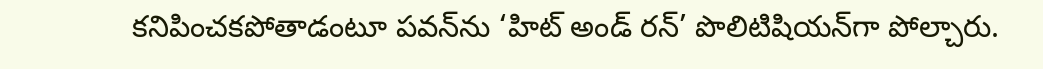కనిపించకపోతాడంటూ పవన్‌ను ‘హిట్ అండ్ రన్’ పొలిటిషియన్‌గా పోల్చారు.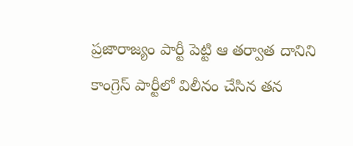ప్రజారాజ్యం పార్టీ పెట్టి ఆ తర్వాత దానిని కాంగ్రెస్ పార్టీలో విలీనం చేసిన తన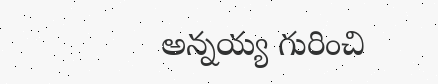అన్నయ్య గురించి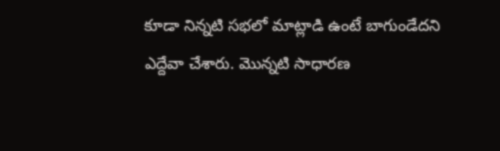కూడా నిన్నటి సభలో మాట్లాడి ఉంటే బాగుండేదని ఎద్దేవా చేశారు. మొన్నటి సాధారణ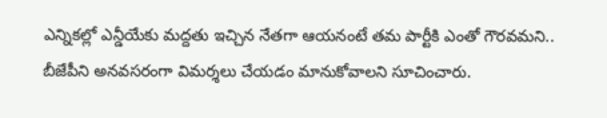ఎన్నికల్లో ఎన్డీయేకు మద్దతు ఇచ్చిన నేతగా ఆయనంటే తమ పార్టీకి ఎంతో గౌరవమని.. బీజేపీని అనవసరంగా విమర్శలు చేయడం మానుకోవాలని సూచించారు.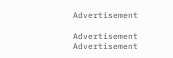Advertisement

Advertisement
Advertisement